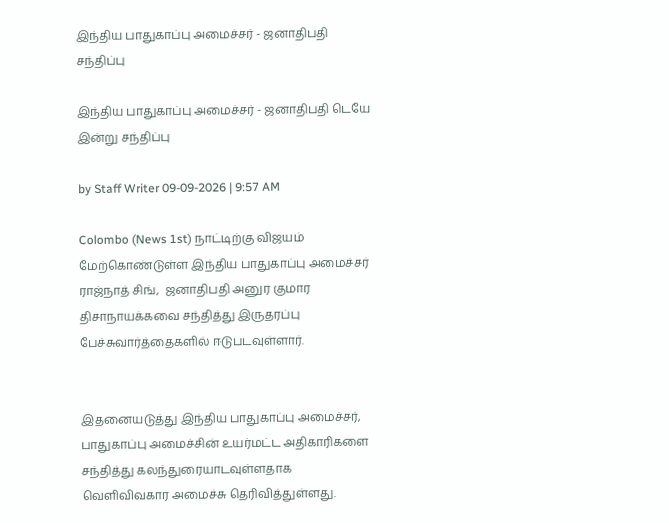இந்திய பாதுகாப்பு அமைச்சர் - ஜனாதிபதி சந்திப்பு

இந்திய பாதுகாப்பு அமைச்சர் - ஜனாதிபதி டெயே இன்று சந்திப்பு

by Staff Writer 09-09-2026 | 9:57 AM

Colombo (News 1st) நாட்டிற்கு விஜயம் மேற்கொண்டுள்ள இந்திய பாதுகாப்பு அமைச்சர் ராஜ்நாத் சிங்,  ஜனாதிபதி அனுர குமார திசாநாயக்கவை சந்தித்து இருதரப்பு பேச்சுவார்த்தைகளில் ஈடுபடவுள்ளார்.


இதனையடுத்து இந்திய பாதுகாப்பு அமைச்சர், பாதுகாப்பு அமைச்சின் உயர்மட்ட அதிகாரிகளை சந்தித்து கலந்துரையாடவுள்ளதாக வெளிவிவகார அமைச்சு தெரிவித்துள்ளது.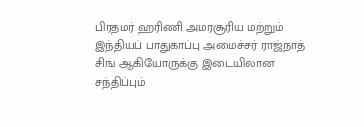பிரதமர் ஹரிணி அமரசூரிய மற்றும் இந்தியப் பாதுகாப்பு அமைச்சர் ராஜ்நாத் சிங் ஆகியோருக்கு இடையிலான சந்திப்பும்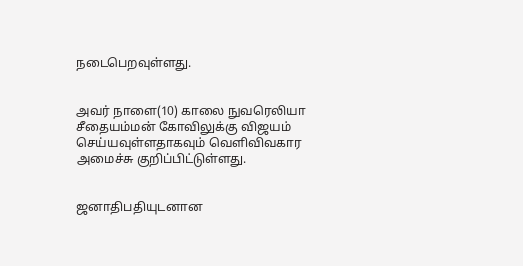நடைபெறவுள்ளது.


அவர் நாளை(10) காலை நுவரெலியா சீதையம்மன் கோவிலுக்கு விஜயம் செய்யவுள்ளதாகவும் வெளிவிவகார அமைச்சு குறிப்பிட்டுள்ளது.


ஜனாதிபதியுடனான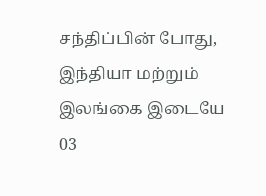சந்திப்பின் போது, இந்தியா மற்றும் இலங்கை இடையே 03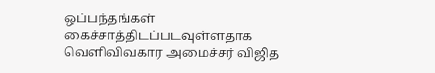ஒப்பந்தங்கள் கைச்சாத்திடப்படவுள்ளதாக வெளிவிவகார அமைச்சர் விஜித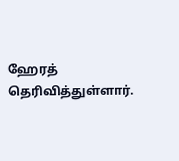ஹேரத் தெரிவித்துள்ளார்.